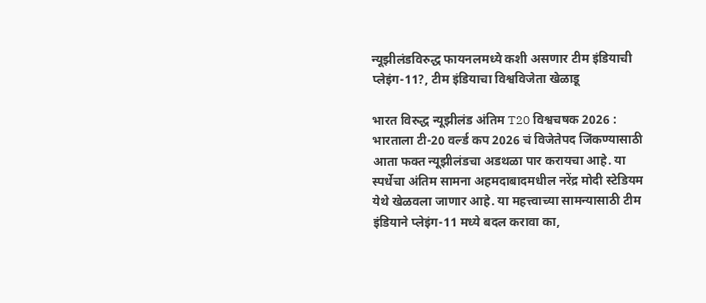न्यूझीलंडविरुद्ध फायनलमध्ये कशी असणार टीम इंडियाची प्लेइंग-11?, टीम इंडियाचा विश्वविजेता खेळाडू

भारत विरुद्ध न्यूझीलंड अंतिम T20 विश्वचषक 2026 : भारताला टी-20 वर्ल्ड कप 2026 चं विजेतेपद जिंकण्यासाठी आता फक्त न्यूझीलंडचा अडथळा पार करायचा आहे. या स्पर्धेचा अंतिम सामना अहमदाबादमधील नरेंद्र मोदी स्टेडियम येथे खेळवला जाणार आहे. या महत्त्वाच्या सामन्यासाठी टीम इंडियाने प्लेइंग-11 मध्ये बदल करावा का,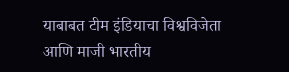याबाबत टीम इंडियाचा विश्वविजेता आणि माजी भारतीय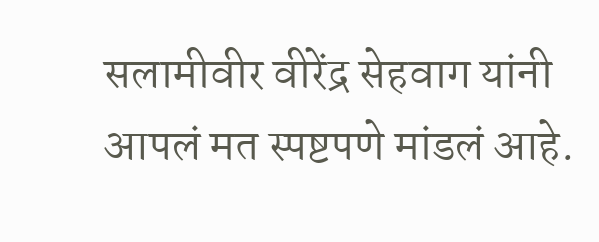सलामीवीर वीरेंद्र सेहवाग यांनी आपलं मत स्पष्टपणे मांडलं आहे.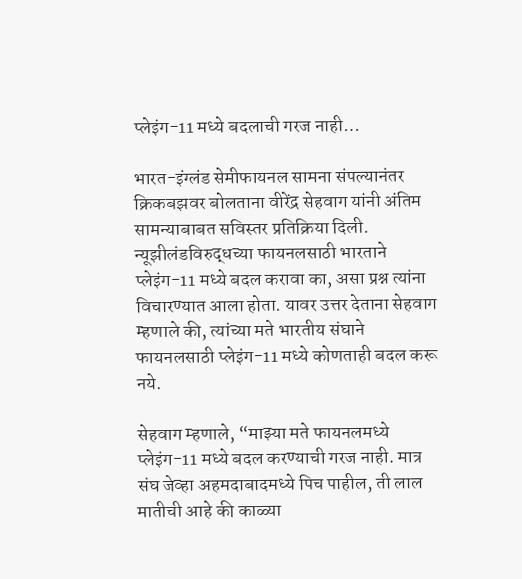प्लेइंग-11 मध्ये बदलाची गरज नाही…

भारत-इंग्लंड सेमीफायनल सामना संपल्यानंतर क्रिकबझवर बोलताना वीरेंद्र सेहवाग यांनी अंतिम सामन्याबाबत सविस्तर प्रतिक्रिया दिली. न्यूझीलंडविरुद्धच्या फायनलसाठी भारताने प्लेइंग-11 मध्ये बदल करावा का, असा प्रश्न त्यांना विचारण्यात आला होता. यावर उत्तर देताना सेहवाग म्हणाले की, त्यांच्या मते भारतीय संघाने फायनलसाठी प्लेइंग-11 मध्ये कोणताही बदल करू नये.

सेहवाग म्हणाले, “माझ्या मते फायनलमध्ये प्लेइंग-11 मध्ये बदल करण्याची गरज नाही. मात्र संघ जेव्हा अहमदाबादमध्ये पिच पाहील, ती लाल मातीची आहे की काळ्या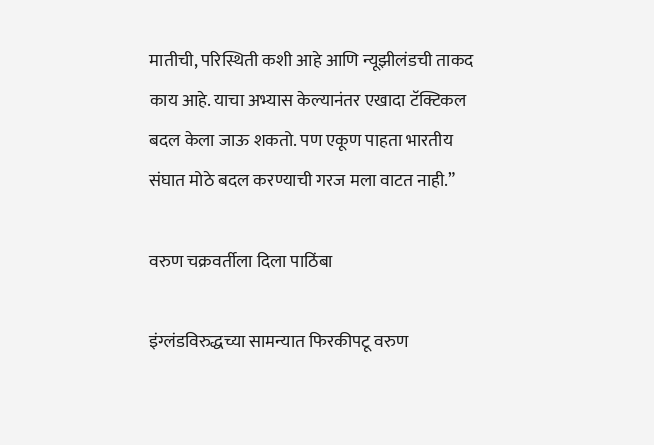मातीची, परिस्थिती कशी आहे आणि न्यूझीलंडची ताकद काय आहे. याचा अभ्यास केल्यानंतर एखादा टॅक्टिकल बदल केला जाऊ शकतो. पण एकूण पाहता भारतीय संघात मोठे बदल करण्याची गरज मला वाटत नाही.”

वरुण चक्रवर्तीला दिला पाठिंबा

इंग्लंडविरुद्धच्या सामन्यात फिरकीपटू वरुण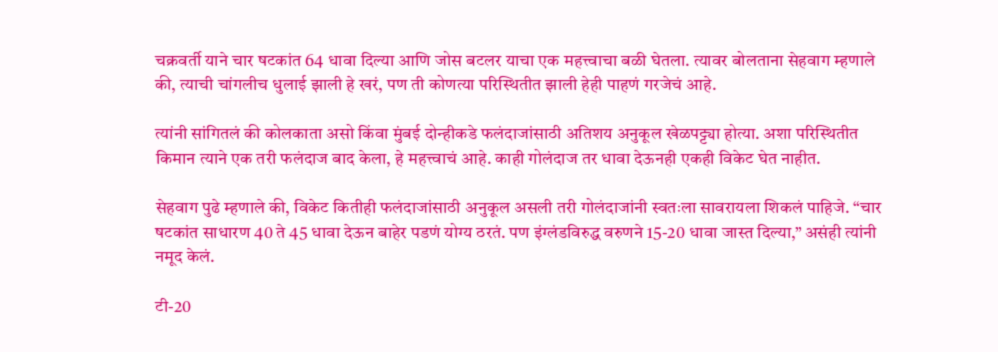चक्रवर्ती याने चार षटकांत 64 धावा दिल्या आणि जोस बटलर याचा एक महत्त्वाचा बळी घेतला. त्यावर बोलताना सेहवाग म्हणाले की, त्याची चांगलीच धुलाई झाली हे खरं, पण ती कोणत्या परिस्थितीत झाली हेही पाहणं गरजेचं आहे.

त्यांनी सांगितलं की कोलकाता असो किंवा मुंबई दोन्हीकडे फलंदाजांसाठी अतिशय अनुकूल खेळपट्ट्या होत्या. अशा परिस्थितीत किमान त्याने एक तरी फलंदाज बाद केला, हे महत्त्वाचं आहे. काही गोलंदाज तर धावा देऊनही एकही विकेट घेत नाहीत.

सेहवाग पुढे म्हणाले की, विकेट कितीही फलंदाजांसाठी अनुकूल असली तरी गोलंदाजांनी स्वतःला सावरायला शिकलं पाहिजे. “चार षटकांत साधारण 40 ते 45 धावा देऊन बाहेर पडणं योग्य ठरतं. पण इंग्लंडविरुद्ध वरुणने 15-20 धावा जास्त दिल्या,” असंही त्यांनी नमूद केलं.

टी-20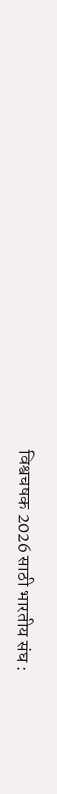विश्वचषक 2026 साठी भारतीय संघ :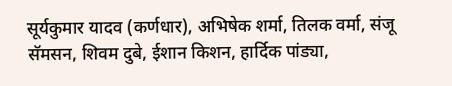सूर्यकुमार यादव (कर्णधार), अभिषेक शर्मा, तिलक वर्मा, संजू सॅमसन, शिवम दुबे, ईशान किशन, हार्दिक पांड्या,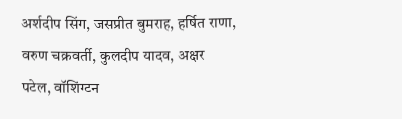अर्शदीप सिंग, जसप्रीत बुमराह, हर्षित राणा, वरुण चक्रवर्ती, कुलदीप यादव, अक्षर पटेल, वॉशिंग्टन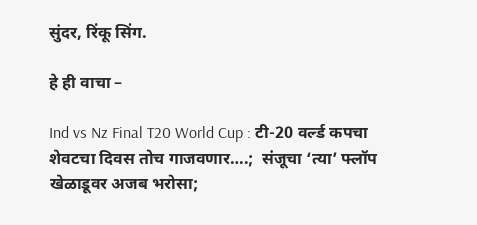सुंदर, रिंकू सिंग.

हे ही वाचा –

Ind vs Nz Final T20 World Cup : टी-20 वर्ल्ड कपचा शेवटचा दिवस तोच गाजवणार….;  संजूचा ‘त्या’ फ्लॉप खेळाडूवर अजब भरोसा;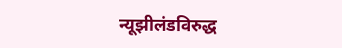न्यूझीलंडविरुद्ध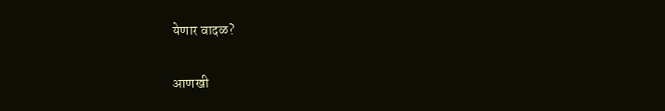येणार वादळ?

आणखी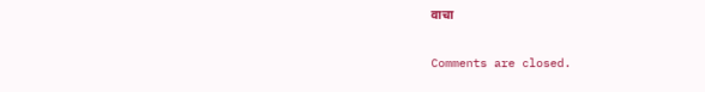वाचा

Comments are closed.